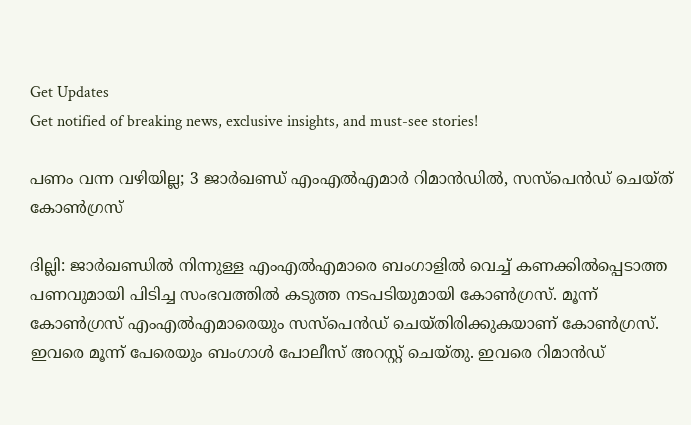Get Updates
Get notified of breaking news, exclusive insights, and must-see stories!

പണം വന്ന വഴിയില്ല; 3 ജാര്‍ഖണ്ഡ് എംഎല്‍എമാര്‍ റിമാന്‍ഡില്‍, സസ്‌പെന്‍ഡ് ചെയ്ത് കോണ്‍ഗ്രസ്

ദില്ലി: ജാര്‍ഖണ്ഡില്‍ നിന്നുള്ള എംഎല്‍എമാരെ ബംഗാളില്‍ വെച്ച് കണക്കില്‍പ്പെടാത്ത പണവുമായി പിടിച്ച സംഭവത്തില്‍ കടുത്ത നടപടിയുമായി കോണ്‍ഗ്രസ്. മൂന്ന് കോണ്‍ഗ്രസ് എംഎല്‍എമാരെയും സസ്‌പെന്‍ഡ് ചെയ്തിരിക്കുകയാണ് കോണ്‍ഗ്രസ്. ഇവരെ മൂന്ന് പേരെയും ബംഗാള്‍ പോലീസ് അറസ്റ്റ് ചെയ്തു. ഇവരെ റിമാന്‍ഡ്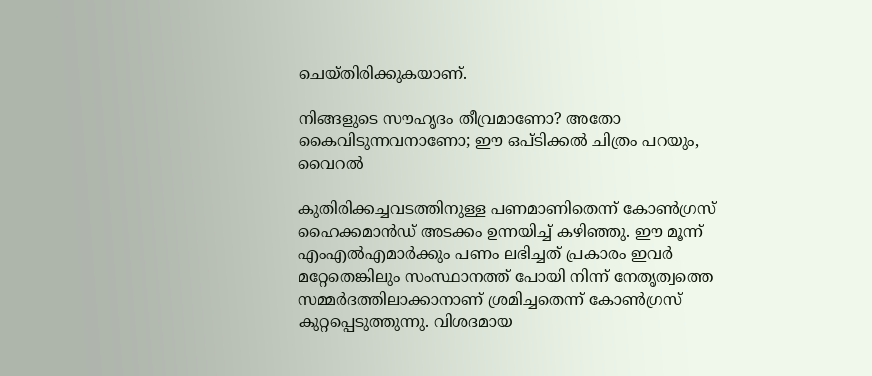ചെയ്തിരിക്കുകയാണ്.

നിങ്ങളുടെ സൗഹൃദം തീവ്രമാണോ? അതോ കൈവിടുന്നവനാണോ; ഈ ഒപ്ടിക്കല്‍ ചിത്രം പറയും, വൈറല്‍

കുതിരിക്കച്ചവടത്തിനുള്ള പണമാണിതെന്ന് കോണ്‍ഗ്രസ് ഹൈക്കമാന്‍ഡ് അടക്കം ഉന്നയിച്ച് കഴിഞ്ഞു. ഈ മൂന്ന് എംഎല്‍എമാര്‍ക്കും പണം ലഭിച്ചത് പ്രകാരം ഇവര്‍ മറ്റേതെങ്കിലും സംസ്ഥാനത്ത് പോയി നിന്ന് നേതൃത്വത്തെ സമ്മര്‍ദത്തിലാക്കാനാണ് ശ്രമിച്ചതെന്ന് കോണ്‍ഗ്രസ് കുറ്റപ്പെടുത്തുന്നു. വിശദമായ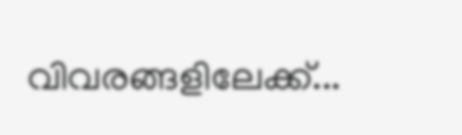വിവരങ്ങളിലേക്ക്...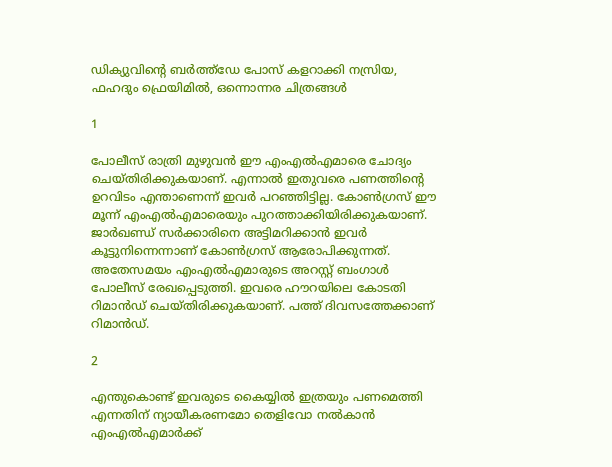ഡിക്യുവിന്റെ ബര്‍ത്ത്‌ഡേ പോസ് കളറാക്കി നസ്രിയ, ഫഹദും ഫ്രെയിമില്‍, ഒന്നൊന്നര ചിത്രങ്ങള്‍

1

പോലീസ് രാത്രി മുഴുവന്‍ ഈ എംഎല്‍എമാരെ ചോദ്യം ചെയ്തിരിക്കുകയാണ്. എന്നാല്‍ ഇതുവരെ പണത്തിന്റെ ഉറവിടം എന്താണെന്ന് ഇവര്‍ പറഞ്ഞിട്ടില്ല. കോണ്‍ഗ്രസ് ഈ മൂന്ന് എംഎല്‍എമാരെയും പുറത്താക്കിയിരിക്കുകയാണ്. ജാര്‍ഖണ്ഡ് സര്‍ക്കാരിനെ അട്ടിമറിക്കാന്‍ ഇവര്‍ കൂട്ടുനിന്നെന്നാണ് കോണ്‍ഗ്രസ് ആരോപിക്കുന്നത്. അതേസമയം എംഎല്‍എമാരുടെ അറസ്റ്റ് ബംഗാള്‍ പോലീസ് രേഖപ്പെടുത്തി. ഇവരെ ഹൗറയിലെ കോടതി റിമാന്‍ഡ് ചെയ്തിരിക്കുകയാണ്. പത്ത് ദിവസത്തേക്കാണ് റിമാന്‍ഡ്.

2

എന്തുകൊണ്ട് ഇവരുടെ കൈയ്യില്‍ ഇത്രയും പണമെത്തി എന്നതിന് ന്യായീകരണമോ തെളിവോ നല്‍കാന്‍ എംഎല്‍എമാര്‍ക്ക്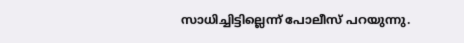സാധിച്ചിട്ടില്ലെന്ന് പോലീസ് പറയുന്നു.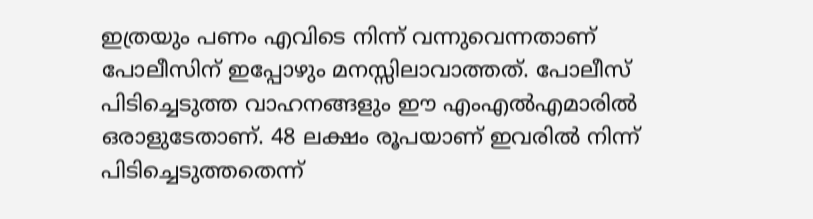ഇത്രയും പണം എവിടെ നിന്ന് വന്നുവെന്നതാണ് പോലീസിന് ഇപ്പോഴും മനസ്സിലാവാത്തത്. പോലീസ് പിടിച്ചെടുത്ത വാഹനങ്ങളും ഈ എംഎല്‍എമാരില്‍ ഒരാളുടേതാണ്. 48 ലക്ഷം രൂപയാണ് ഇവരില്‍ നിന്ന് പിടിച്ചെടുത്തതെന്ന്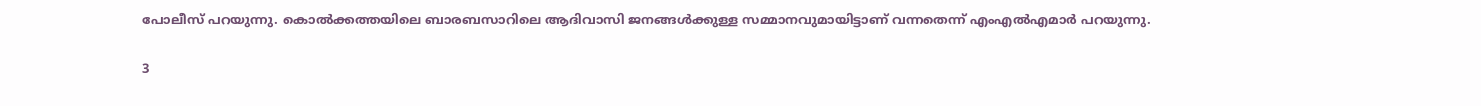പോലീസ് പറയുന്നു. കൊല്‍ക്കത്തയിലെ ബാരബസാറിലെ ആദിവാസി ജനങ്ങള്‍ക്കുള്ള സമ്മാനവുമായിട്ടാണ് വന്നതെന്ന് എംഎല്‍എമാര്‍ പറയുന്നു.

3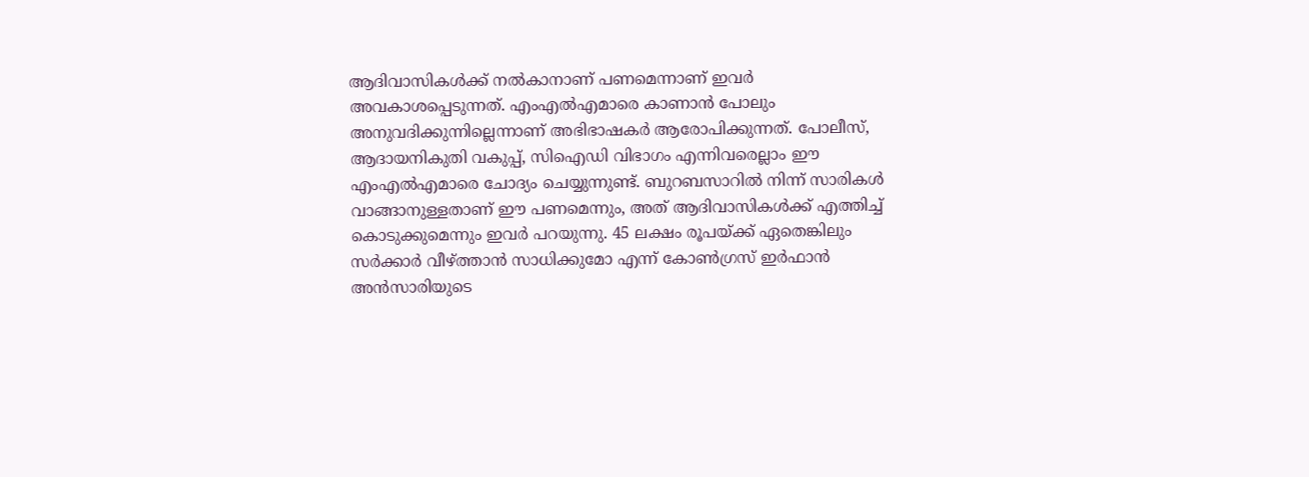ആദിവാസികള്‍ക്ക് നല്‍കാനാണ് പണമെന്നാണ് ഇവര്‍ അവകാശപ്പെടുന്നത്. എംഎല്‍എമാരെ കാണാന്‍ പോലും അനുവദിക്കുന്നില്ലെന്നാണ് അഭിഭാഷകര്‍ ആരോപിക്കുന്നത്. പോലീസ്, ആദായനികുതി വകുപ്പ്, സിഐഡി വിഭാഗം എന്നിവരെല്ലാം ഈ എംഎല്‍എമാരെ ചോദ്യം ചെയ്യുന്നുണ്ട്. ബുറബസാറില്‍ നിന്ന് സാരികള്‍ വാങ്ങാനുള്ളതാണ് ഈ പണമെന്നും, അത് ആദിവാസികള്‍ക്ക് എത്തിച്ച് കൊടുക്കുമെന്നും ഇവര്‍ പറയുന്നു. 45 ലക്ഷം രൂപയ്ക്ക് ഏതെങ്കിലും സര്‍ക്കാര്‍ വീഴ്ത്താന്‍ സാധിക്കുമോ എന്ന് കോണ്‍ഗ്രസ് ഇര്‍ഫാന്‍ അന്‍സാരിയുടെ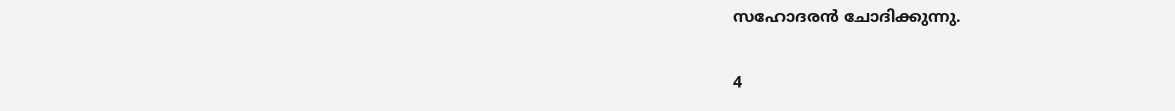സഹോദരന്‍ ചോദിക്കുന്നു.

4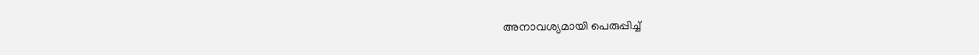അനാവശ്യമായി പെരുപ്പിച്ച്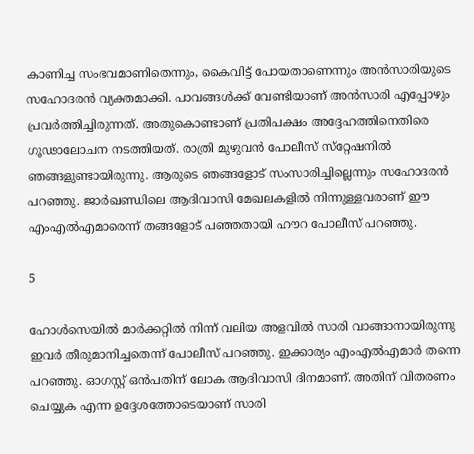കാണിച്ച സംഭവമാണിതെന്നും, കൈവിട്ട് പോയതാണെന്നും അന്‍സാരിയുടെ സഹോദരന്‍ വ്യക്തമാക്കി. പാവങ്ങള്‍ക്ക് വേണ്ടിയാണ് അന്‍സാരി എപ്പോഴും പ്രവര്‍ത്തിച്ചിരുന്നത്. അതുകൊണ്ടാണ് പ്രതിപക്ഷം അദ്ദേഹത്തിനെതിരെ ഗൂഢാലോചന നടത്തിയത്. രാത്രി മുഴുവന്‍ പോലീസ് സ്‌റ്റേഷനില്‍ ഞങ്ങളുണ്ടായിരുന്നു. ആരുടെ ഞങ്ങളോട് സംസാരിച്ചില്ലെന്നും സഹോദരന്‍ പറഞ്ഞു. ജാര്‍ഖണ്ഡിലെ ആദിവാസി മേഖലകളില്‍ നിന്നുള്ളവരാണ് ഈ എംഎല്‍എമാരെന്ന് തങ്ങളോട് പഞ്ഞതായി ഹൗറ പോലീസ് പറഞ്ഞു.

5

ഹോള്‍സെയില്‍ മാര്‍ക്കറ്റില്‍ നിന്ന് വലിയ അളവില്‍ സാരി വാങ്ങാനായിരുന്നു ഇവര്‍ തീരുമാനിച്ചതെന്ന് പോലീസ് പറഞ്ഞു. ഇക്കാര്യം എംഎല്‍എമാര്‍ തന്നെ പറഞ്ഞു. ഓഗസ്റ്റ് ഒന്‍പതിന് ലോക ആദിവാസി ദിനമാണ്. അതിന് വിതരണം ചെയ്യുക എന്ന ഉദ്ദേശത്തോടെയാണ് സാരി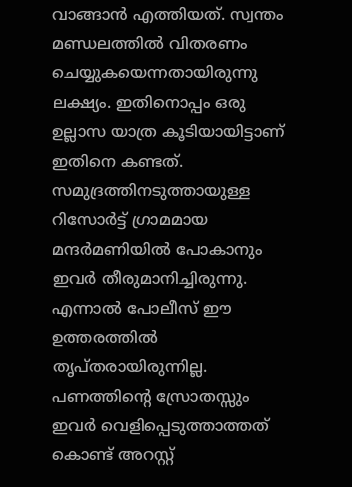വാങ്ങാന്‍ എത്തിയത്. സ്വന്തം മണ്ഡലത്തില്‍ വിതരണം ചെയ്യുകയെന്നതായിരുന്നു ലക്ഷ്യം. ഇതിനൊപ്പം ഒരു ഉല്ലാസ യാത്ര കൂടിയായിട്ടാണ് ഇതിനെ കണ്ടത്. സമുദ്രത്തിനടുത്തായുള്ള റിസോര്‍ട്ട് ഗ്രാമമായ മന്ദര്‍മണിയില്‍ പോകാനും ഇവര്‍ തീരുമാനിച്ചിരുന്നു. എന്നാല്‍ പോലീസ് ഈ ഉത്തരത്തില്‍ തൃപ്തരായിരുന്നില്ല. പണത്തിന്റെ സ്രോതസ്സും ഇവര്‍ വെളിപ്പെടുത്താത്തത് കൊണ്ട് അറസ്റ്റ്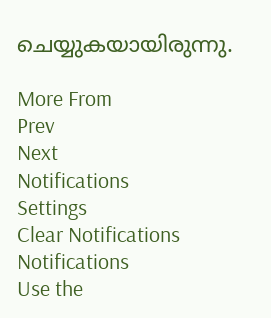ചെയ്യുകയായിരുന്നു.

More From
Prev
Next
Notifications
Settings
Clear Notifications
Notifications
Use the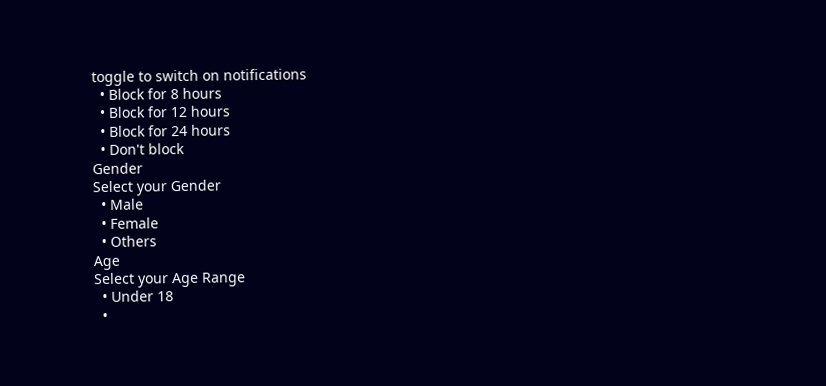toggle to switch on notifications
  • Block for 8 hours
  • Block for 12 hours
  • Block for 24 hours
  • Don't block
Gender
Select your Gender
  • Male
  • Female
  • Others
Age
Select your Age Range
  • Under 18
  •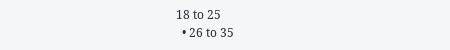18 to 25
  • 26 to 35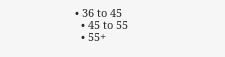• 36 to 45
  • 45 to 55
  • 55+